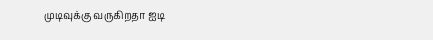முடிவுக்கு வருகிறதா ஐடி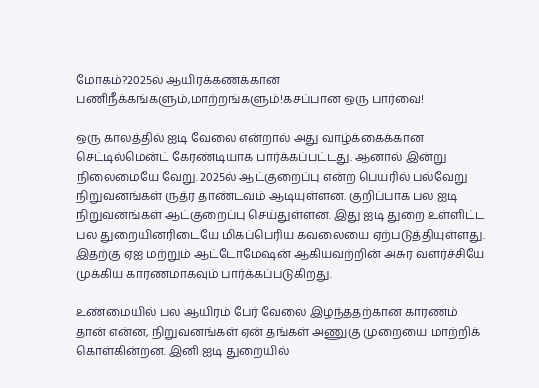மோகம்?2025ல் ஆயிரக்கணக்கான பணிநீக்கங்களும்,மாற்றங்களும்!கசப்பான ஒரு பார்வை!

ஒரு காலத்தில் ஐடி வேலை என்றால் அது வாழ்க்கைக்கான செட்டில்மென்ட் கேரண்டியாக பார்க்கப்பட்டது. ஆனால் இன்று நிலைமையே வேறு. 2025ல் ஆட்குறைப்பு என்ற பெயரில் பல்வேறு நிறுவனங்கள் ருத்ர தாண்டவம் ஆடியுள்ளன. குறிப்பாக பல ஐடி நிறுவனங்கள் ஆட்குறைப்பு செய்துள்ளன. இது ஐடி துறை உள்ளிட்ட பல துறையினரிடையே மிகப்பெரிய கவலையை ஏற்படுத்தியுள்ளது. இதற்கு ஏஐ மற்றும் ஆட்டோமேஷன் ஆகியவற்றின் அசுர வளர்ச்சியே முக்கிய காரணமாகவும் பார்க்கப்படுகிறது.

உண்மையில் பல ஆயிரம் பேர் வேலை இழந்ததற்கான காரணம் தான் என்ன, நிறுவனங்கள் ஏன் தங்கள் அணுகு முறையை மாற்றிக் கொள்கின்றன. இனி ஐடி துறையில்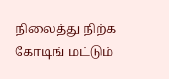நிலைத்து நிற்க கோடிங் மட்டும்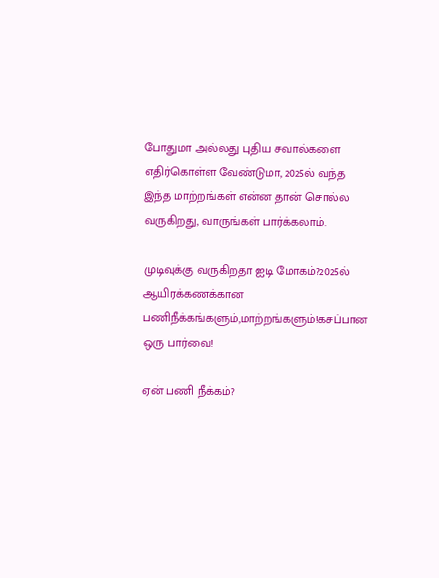போதுமா அல்லது புதிய சவால்களை எதிர்கொள்ள வேண்டுமா, 2025ல் வந்த இந்த மாற்றங்கள் என்ன தான் சொல்ல வருகிறது, வாருங்கள் பார்க்கலாம்.

முடிவுக்கு வருகிறதா ஐடி மோகம்?2025ல் ஆயிரக்கணக்கான பணிநீக்கங்களும்,மாற்றங்களும்!கசப்பான ஒரு பார்வை!

ஏன் பணி நீக்கம்?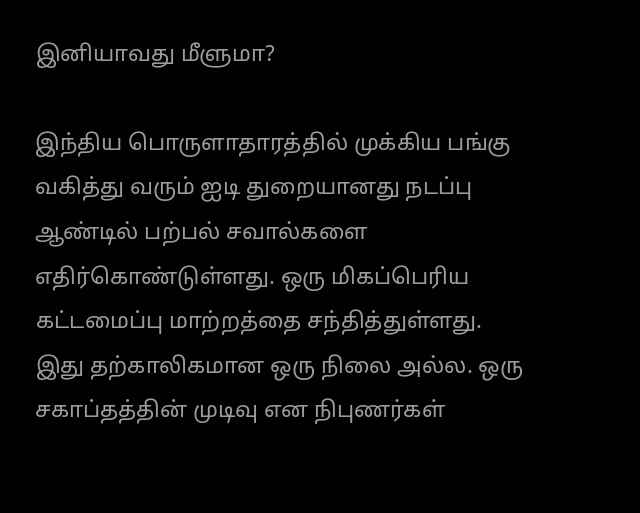இனியாவது மீளுமா?

இந்திய பொருளாதாரத்தில் முக்கிய பங்கு வகித்து வரும் ஐடி துறையானது நடப்பு ஆண்டில் பற்பல் சவால்களை எதிர்கொண்டுள்ளது. ஒரு மிகப்பெரிய கட்டமைப்பு மாற்றத்தை சந்தித்துள்ளது. இது தற்காலிகமான ஒரு நிலை அல்ல. ஒரு சகாப்தத்தின் முடிவு என நிபுணர்கள்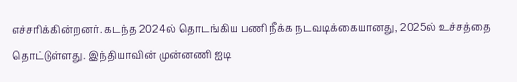எச்சரிக்கின்றனர். கடந்த 2024ல் தொடங்கிய பணி நீக்க நடவடிக்கையானது, 2025ல் உச்சத்தை தொட்டுள்ளது. இந்தியாவின் முன்னணி ஐடி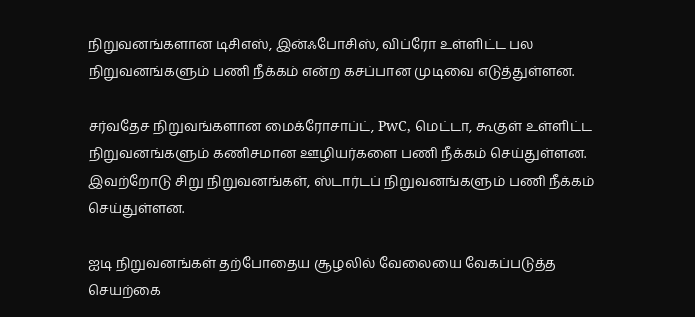நிறுவனங்களான டிசிஎஸ், இன்ஃபோசிஸ், விப்ரோ உள்ளிட்ட பல நிறுவனங்களும் பணி நீக்கம் என்ற கசப்பான முடிவை எடுத்துள்ளன.

சர்வதேச நிறுவங்களான மைக்ரோசாப்ட், PwC, மெட்டா, கூகுள் உள்ளிட்ட நிறுவனங்களும் கணிசமான ஊழியர்களை பணி நீக்கம் செய்துள்ளன. இவற்றோடு சிறு நிறுவனங்கள், ஸ்டார்டப் நிறுவனங்களும் பணி நீக்கம் செய்துள்ளன.

ஐடி நிறுவனங்கள் தற்போதைய சூழலில் வேலையை வேகப்படுத்த செயற்கை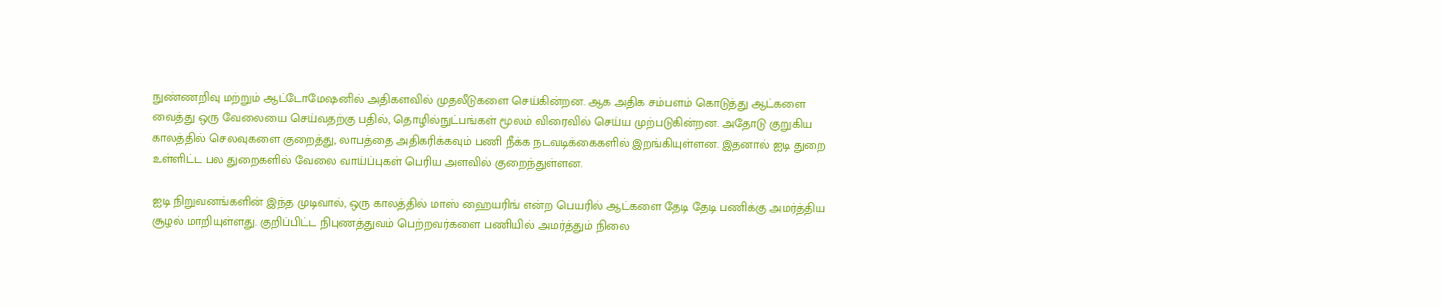நுண்ணறிவு மற்றும் ஆட்டோமேஷனில் அதிகளவில் முதலீடுகளை செய்கின்றன. ஆக அதிக சம்பளம் கொடுத்து ஆட்களை வைத்து ஒரு வேலையை செய்வதற்கு பதில், தொழில்நுட்பங்கள் மூலம் விரைவில் செய்ய முற்படுகின்றன. அதோடு குறுகிய காலத்தில் செலவுகளை குறைத்து, லாபத்தை அதிகரிக்கவும் பணி நீக்க நடவடிக்கைகளில் இறங்கியுள்ளன. இதனால் ஐடி துறை உள்ளிட்ட பல துறைகளில் வேலை வாய்ப்புகள் பெரிய அளவில் குறைந்துள்ளன.

ஐடி நிறுவனங்களின் இந்த முடிவால், ஒரு காலத்தில் மாஸ் ஹையரிங் என்ற பெயரில் ஆட்களை தேடி தேடி பணிக்கு அமர்த்திய சூழல் மாறியுள்ளது. குறிப்பிட்ட நிபுணத்துவம் பெற்றவர்களை பணியில் அமர்த்தும் நிலை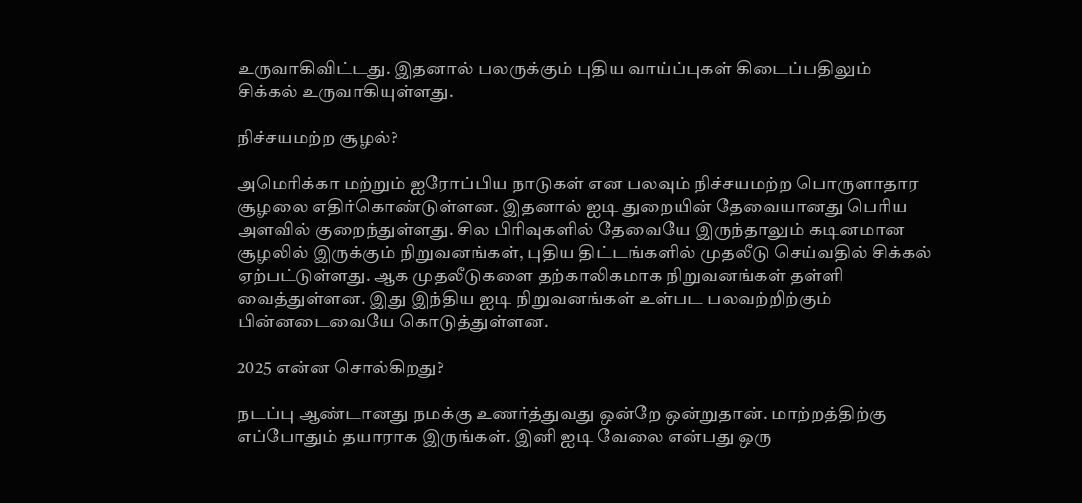உருவாகிவிட்டது. இதனால் பலருக்கும் புதிய வாய்ப்புகள் கிடைப்பதிலும் சிக்கல் உருவாகியுள்ளது.

நிச்சயமற்ற சூழல்?

அமெரிக்கா மற்றும் ஐரோப்பிய நாடுகள் என பலவும் நிச்சயமற்ற பொருளாதார சூழலை எதிர்கொண்டுள்ளன. இதனால் ஐடி துறையின் தேவையானது பெரிய அளவில் குறைந்துள்ளது. சில பிரிவுகளில் தேவையே இருந்தாலும் கடினமான சூழலில் இருக்கும் நிறுவனங்கள், புதிய திட்டங்களில் முதலீடு செய்வதில் சிக்கல் ஏற்பட்டுள்ளது. ஆக முதலீடுகளை தற்காலிகமாக நிறுவனங்கள் தள்ளி வைத்துள்ளன. இது இந்திய ஐடி நிறுவனங்கள் உள்பட பலவற்றிற்கும் பின்னடைவையே கொடுத்துள்ளன.

2025 என்ன சொல்கிறது?

நடப்பு ஆண்டானது நமக்கு உணர்த்துவது ஒன்றே ஒன்றுதான். மாற்றத்திற்கு எப்போதும் தயாராக இருங்கள். இனி ஐடி வேலை என்பது ஒரு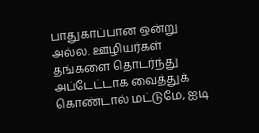பாதுகாப்பான ஒன்று அல்ல. ஊழியர்கள் தங்களை தொடர்ந்து அப்டேட்டாக வைத்துக் கொண்டால் மட்டுமே, ஐடி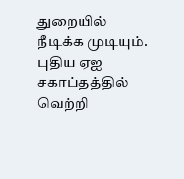துறையில் நீடிக்க முடியும். புதிய ஏஐ சகாப்தத்தில் வெற்றி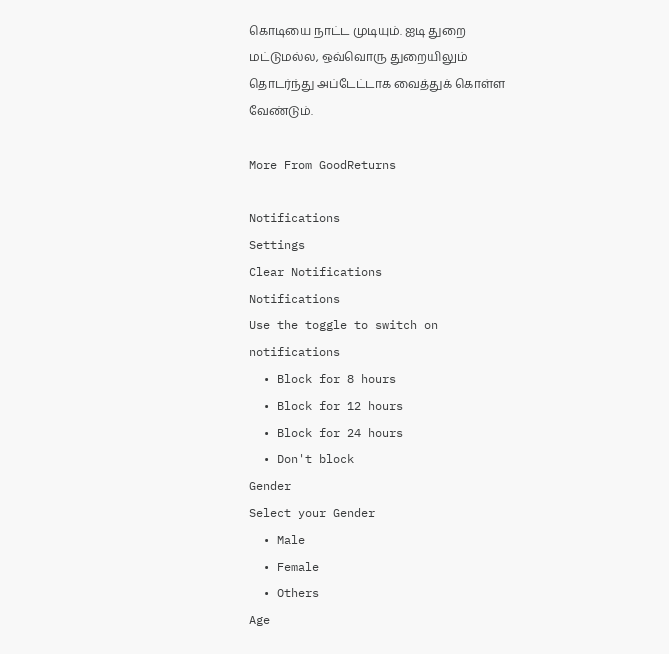கொடியை நாட்ட முடியும். ஐடி துறை மட்டுமல்ல, ஒவ்வொரு துறையிலும் தொடர்ந்து அப்டேட்டாக வைத்துக் கொள்ள வேண்டும்.

More From GoodReturns

Notifications
Settings
Clear Notifications
Notifications
Use the toggle to switch on notifications
  • Block for 8 hours
  • Block for 12 hours
  • Block for 24 hours
  • Don't block
Gender
Select your Gender
  • Male
  • Female
  • Others
Age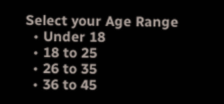Select your Age Range
  • Under 18
  • 18 to 25
  • 26 to 35
  • 36 to 45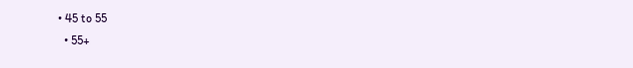• 45 to 55
  • 55+